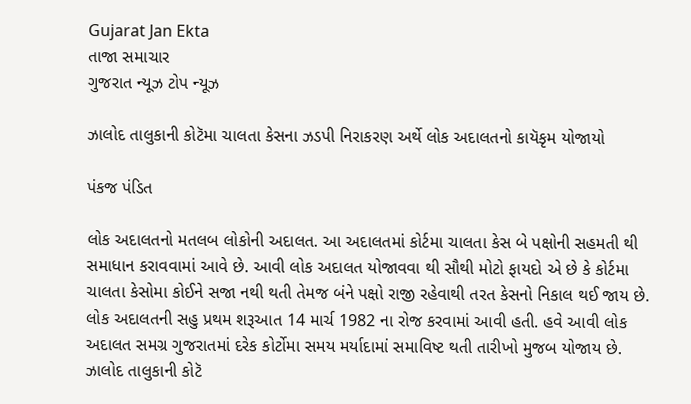Gujarat Jan Ekta
તાજા સમાચાર
ગુજરાત ન્યૂઝ ટોપ ન્યૂઝ

ઝાલોદ તાલુકાની કોટૅમા ચાલતા કેસના ઝડપી નિરાકરણ અર્થે લોક અદાલતનો કાયૅકૃમ યોજાયો

પંકજ પંડિત

લોક અદાલતનો મતલબ લોકોની અદાલત. આ અદાલતમાં કોર્ટમા ચાલતા કેસ બે પક્ષોની સહમતી થી સમાધાન કરાવવામાં આવે છે. આવી લોક અદાલત યોજાવવા થી સૌથી મોટો ફાયદો એ છે કે કોર્ટમા ચાલતા કેસોમા કોઈને સજા નથી થતી તેમજ બંને પક્ષો રાજી રહેવાથી તરત કેસનો નિકાલ થઈ જાય છે. લોક અદાલતની સહુ પ્રથમ શરૂઆત 14 માર્ચ 1982 ના રોજ કરવામાં આવી હતી. હવે આવી લોક અદાલત સમગ્ર ગુજરાતમાં દરેક કોર્ટોમા સમય મર્યાદામાં સમાવિષ્ટ થતી તારીખો મુજબ યોજાય છે. ઝાલોદ તાલુકાની કોટૅ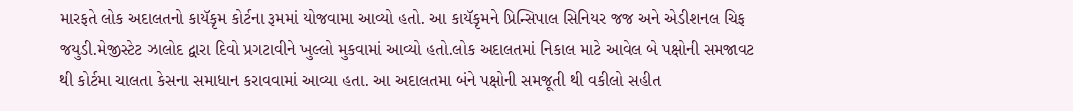મારફતે લોક અદાલતનો કાયૅકૃમ કોર્ટના રૂમમાં યોજવામા આવ્યો હતો. આ કાયૅકૃમને પ્રિન્સિપાલ સિનિયર જજ અને એડીશનલ ચિફ જયુડી.મેજીસ્ટેટ ઝાલોદ દ્વારા દિવો પ્રગટાવીને ખુલ્લો મુકવામાં આવ્યો હતો.લોક અદાલતમાં નિકાલ માટે આવેલ બે પક્ષોની સમજાવટ થી કોર્ટમા ચાલતા કેસના સમાધાન કરાવવામાં આવ્યા હતા. આ અદાલતમા બંને પક્ષોની સમજૂતી થી વકીલો સહીત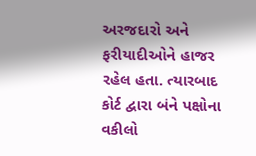અરજદારો અને ફરીયાદીઓને હાજર રહેલ હતા. ત્યારબાદ કોર્ટ દ્વારા બંને પક્ષોના વકીલો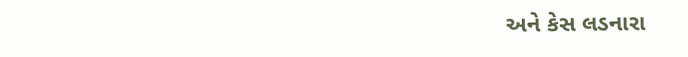અને કેસ લડનારા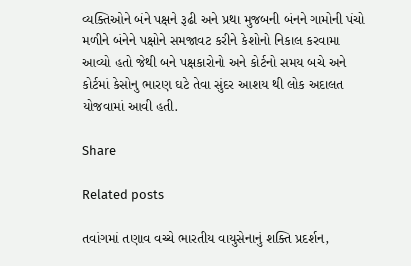વ્યક્તિઓને બંને પક્ષને રૂઢી અને પ્રથા મુજબની બંનને ગામોની પંચો મળીને બંનેને પક્ષોને સમજાવટ કરીને કેશોનો નિકાલ કરવામા આવ્યો હતો જેથી બને પક્ષકારોનો અને કોર્ટનો સમય બચે અને કોર્ટમાં કેસોનુ ભારણ ઘટે તેવા સુંદર આશય થી લોક અદાલત યોજવામાં આવી હતી.

Share

Related posts

તવાંગમાં તણાવ વચ્ચે ભારતીય વાયુસેનાનું શક્તિ પ્રદર્શન,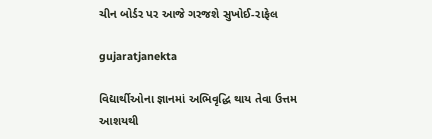ચીન બોર્ડર પર આજે ગરજશે સુખોઈ-રાફેલ

gujaratjanekta

વિદ્યાર્થીઓના જ્ઞાનમાં અભિવૃદ્ધિ થાય તેવા ઉત્તમ આશયથી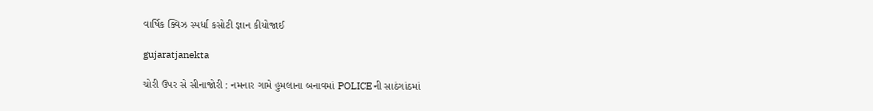વાર્ષિક ક્વિઝ સ્પર્ધા કસોટી જ્ઞાન કીયોજાઈ

gujaratjanekta

ચોરી ઉપર સે સીનાજોરી : નમનાર ગામે હુમલાના બનાવમાં POLICE ની સાઠંગાંઠમાં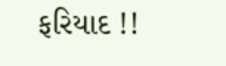ફરિયાદ !!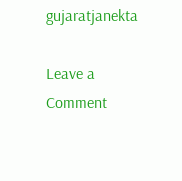gujaratjanekta

Leave a Comment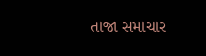તાજા સમાચાર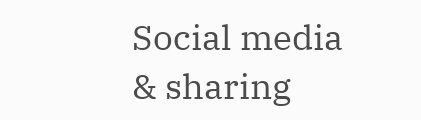Social media & sharing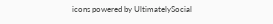icons powered by UltimatelySocial